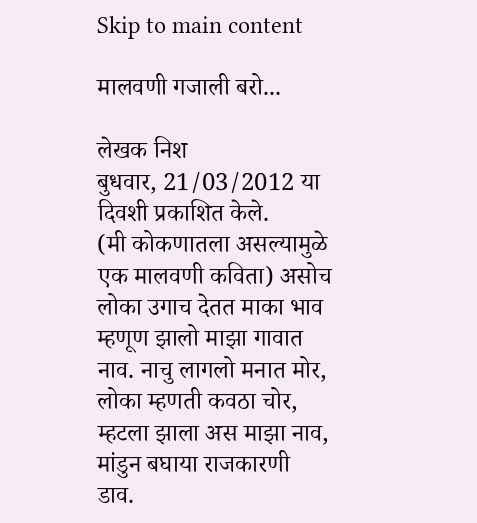Skip to main content

मालवणी गजाली बरो...

लेखक निश
बुधवार, 21/03/2012 या दिवशी प्रकाशित केले.
(मी कोकणातला असल्यामुळे एक मालवणी कविता) असोच लोका उगाच देतत माका भाव म्हणूण झालो माझा गावात नाव. नाचु लागलो मनात मोर, लोका म्हणती कवठा चोर, म्हटला झाला अस माझा नाव, मांडुन बघाया राजकारणी डाव.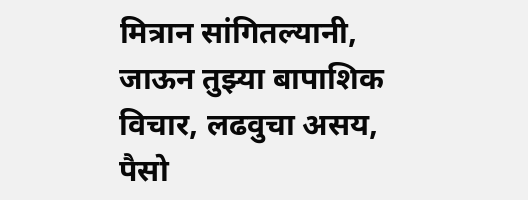मित्रान सांगितल्यानी, जाऊन तुझ्या बापाशिक विचार, लढवुचा असय, पैसो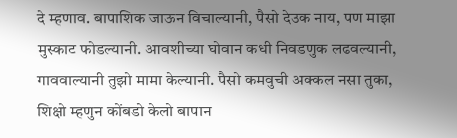दे म्हणाव. बापाशिक जाऊन विचाल्यानी, पैसो देउक नाय, पण माझा मुस्काट फोडल्यानी. आवशीच्या घोवान कधी निवडणुक लढवल्यानी, गाववाल्यानी तुझो मामा केल्यानी. पैसो कमवुची अक्कल नसा तुका, शिक्षो म्हणुन कोंबडो केलो बापान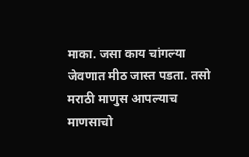माका. जसा काय चांगल्या जेवणात मीठ जास्त पडता. तसो मराठी माणुस आपल्याच माणसाचो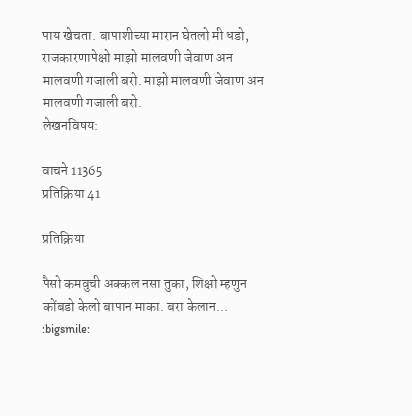पाय खेचता. बापाशीच्या मारान घेतलो मी धडो, राजकारणापेक्षो माझो मालवणी जेवाण अन मालवणी गजाली बरो. माझो मालवणी जेवाण अन मालवणी गजाली बरो.
लेखनविषय:

वाचने 11365
प्रतिक्रिया 41

प्रतिक्रिया

पैसो कमवुची अक्कल नसा तुका, शिक्षो म्हणुन कोंबडो केलो बापान माका. बरा केलान... :bigsmile: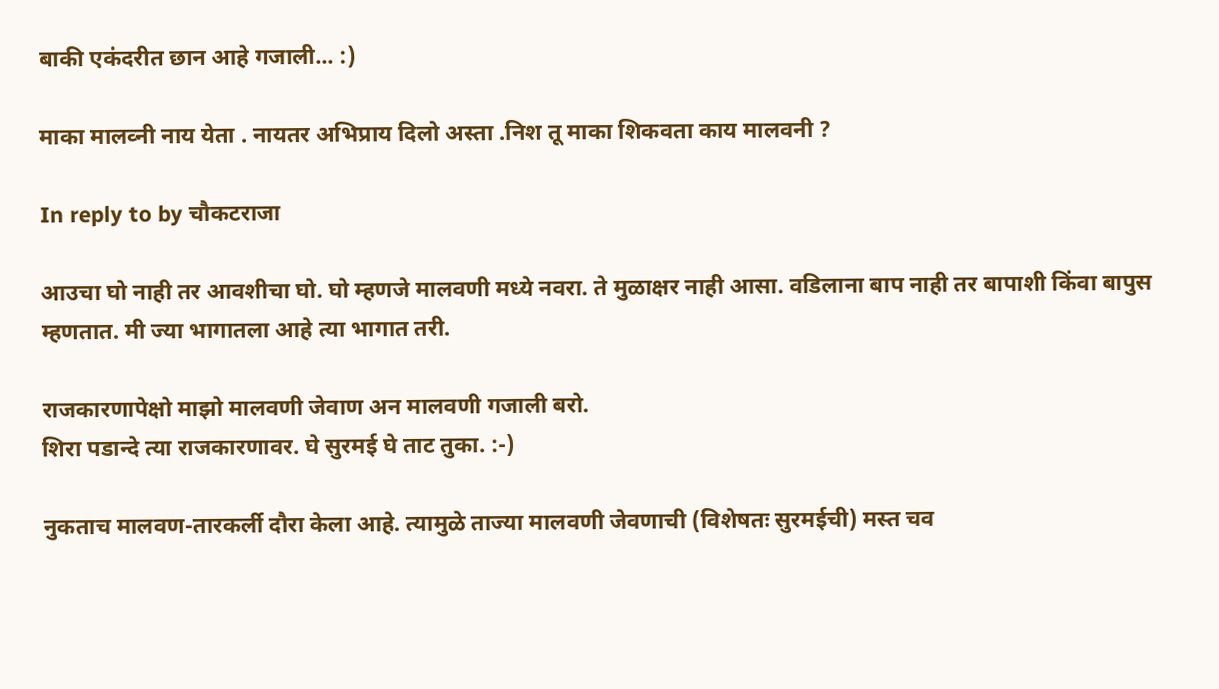बाकी एकंदरीत छान आहे गजाली... :)

माका मालव्नी नाय येता . नायतर अभिप्राय दिलो अस्ता .निश तू माका शिकवता काय मालवनी ?

In reply to by चौकटराजा

आउचा घो नाही तर आवशीचा घो. घो म्हणजे मालवणी मध्ये नवरा. ते मुळाक्षर नाही आसा. वडिलाना बाप नाही तर बापाशी किंवा बापुस म्हणतात. मी ज्या भागातला आहे त्या भागात तरी.

राजकारणापेक्षो माझो मालवणी जेवाण अन मालवणी गजाली बरो.
शिरा पडान्दे त्या राजकारणावर. घे सुरमई घे ताट तुका. :-)

नुकताच मालवण-तारकर्ली दौरा केला आहे. त्यामुळे ताज्या मालवणी जेवणाची (विशेषतः सुरमईची) मस्त चव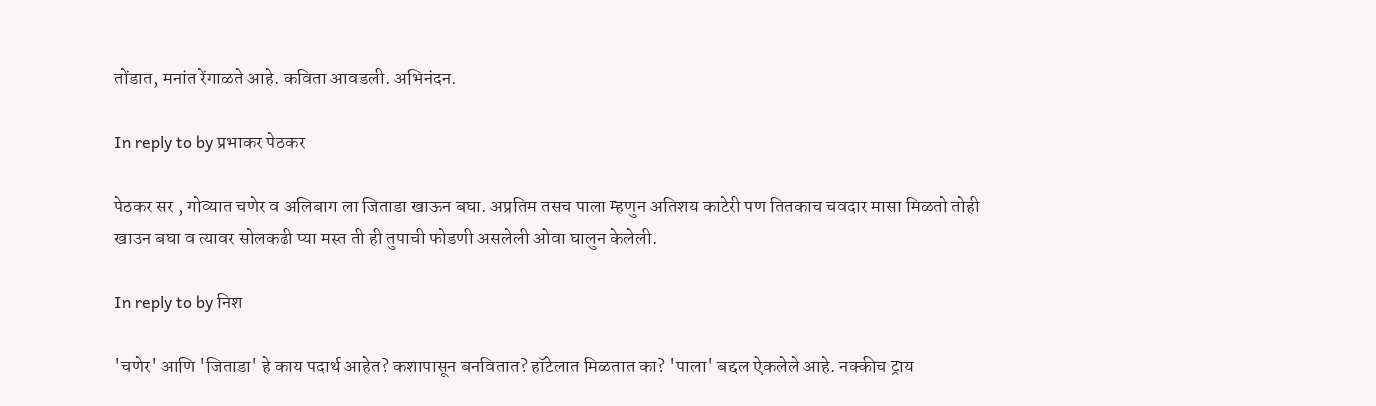तोंडात, मनांत रेंगाळते आहे. कविता आवडली. अभिनंदन.

In reply to by प्रभाकर पेठकर

पेठकर सर , गोव्यात चणेर व अलिबाग ला जिताडा खाऊन बघा. अप्रतिम तसच पाला म्हणुन अतिशय काटेरी पण तितकाच चवदार मासा मिळतो तोही खाउन बघा व त्यावर सोलकढी प्या मस्त ती ही तुपाची फोडणी असलेली ओवा घालुन केलेली.

In reply to by निश

'चणेर' आणि 'जिताडा' हे काय पदार्थ आहेत? कशापासून बनवितात? हॉटेलात मिळतात का? 'पाला' बद्दल ऐकलेले आहे. नक्कीच ट्राय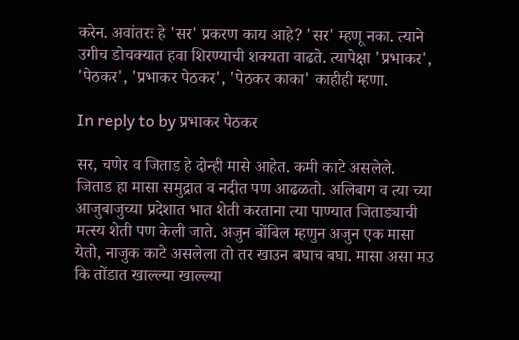करेन. अवांतरः हे 'सर' प्रकरण काय आहे? 'सर' म्हणू नका. त्याने उगीच डोचक्यात हवा शिरण्याची शक्यता वाढते. त्यापेक्षा 'प्रभाकर', 'पेठकर', 'प्रभाकर पेठकर', 'पेठकर काका' काहीही म्हणा.

In reply to by प्रभाकर पेठकर

सर, चणेर व जिताड हे दोन्ही मासे आहेत. कमी काटे असलेले. जिताड हा मासा समुद्रात व नदीत पण आढळतो. अलिबाग व त्या च्या आजुबाजुच्या प्रदेशात भात शेती करताना त्या पाण्यात जिताड्याची मत्स्य शेती पण केली जाते. अजुन बोंबिल म्हणुन अजुन एक मासा येतो, नाजुक काटे असलेला तो तर खाउन बघाच बघा. मासा असा मउ कि तोंडात खाल्ल्या खाल्ल्या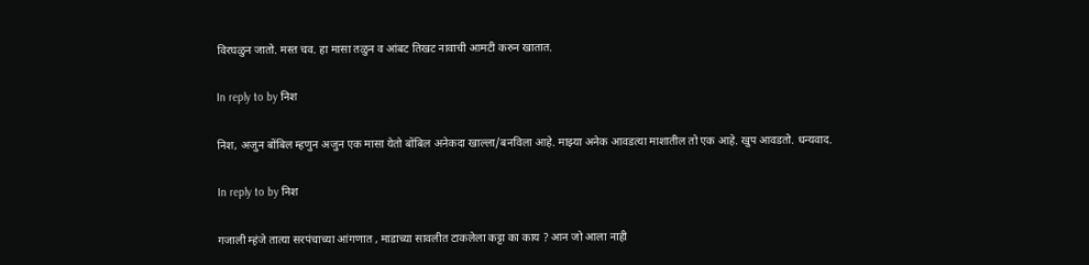विरघळुन जातो. मस्त चव. हा मासा तळुन व आंबट तिखट नावाची आमटी करुन खातात.

In reply to by निश

निश, अजुन बोंबिल म्हणुन अजुन एक मासा येतो बोंबिल अनेकदा खाल्ला/बनविला आहे. माझ्या अनेक आवडत्या माशातील तो एक आहे. खुप आवडतो. धन्यवाद.

In reply to by निश

गजाली म्ह़ंजे तात्या सरपंचाच्या आंगणात , माडाच्या सावलीत टाकलेला कट्टा का काय ? आन जो आला नाही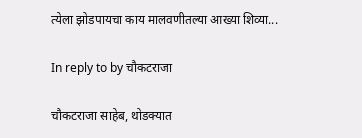त्येला झोडपायचा काय मालवणीतल्या आख्या शिव्या...

In reply to by चौकटराजा

चौकटराजा साहेब, थोडक्यात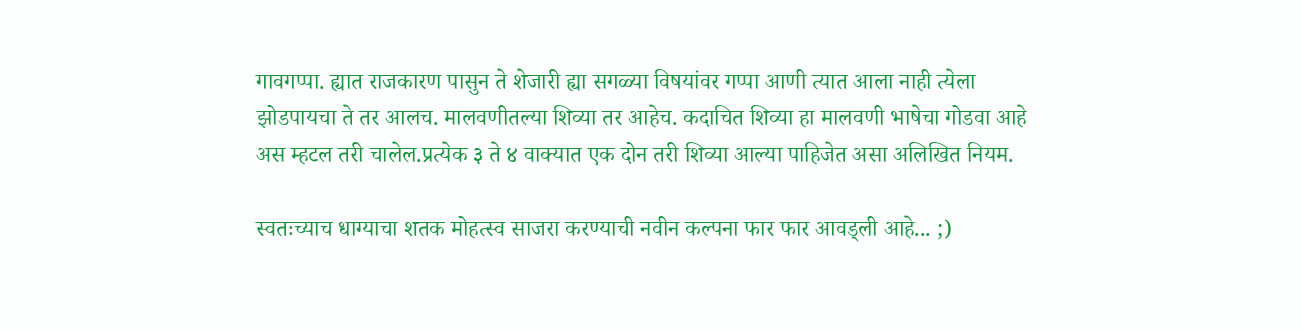गावगप्पा. ह्यात राजकारण पासुन ते शेजारी ह्या सगळ्या विषयांवर गप्पा आणी त्यात आला नाही त्येला झोडपायचा ते तर आलच. मालवणीतल्या शिव्या तर आहेच. कदाचित शिव्या हा मालवणी भाषेचा गोडवा आहे अस म्हटल तरी चालेल.प्रत्येक ३ ते ४ वाक्यात एक दोन तरी शिव्या आल्या पाहिजेत असा अलिखित नियम.

स्वतःच्याच धाग्याचा शतक मोहत्स्व साजरा करण्याची नवीन कल्पना फार फार आवड्ली आहे... ;)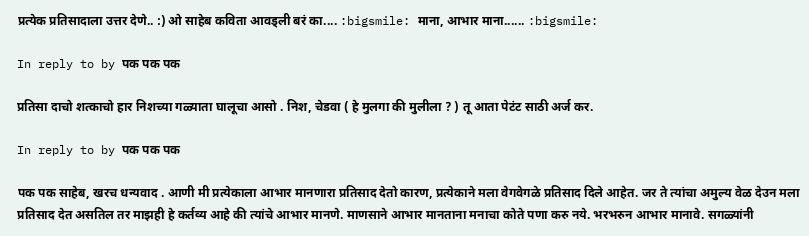प्रत्येक प्रतिसादाला उत्तर देणे.. :) ओ साहेब कविता आवड्ली बरं का.... :bigsmile: माना, आभार माना...... :bigsmile:

In reply to by पक पक पक

प्रतिसा दाचो शत्काचो हार निशच्या गळ्याता घालूचा आसो . निश, चेडवा ( हे मुलगा की मुलीला ? ) तू आता पेटंट साठी अर्ज कर.

In reply to by पक पक पक

पक पक साहेब, खरच धन्यवाद . आणी मी प्रत्येकाला आभार मानणारा प्रतिसाद देतो कारण, प्रत्येकाने मला वेगवेगळे प्रतिसाद दिले आहेत. जर ते त्यांचा अमुल्य वेळ देउन मला प्रतिसाद देत असतिल तर माझही हे कर्तव्य आहे की त्यांचे आभार मानणे. माणसाने आभार मानताना मनाचा कोते पणा करु नये. भरभरुन आभार मानावे. सगळ्यांनी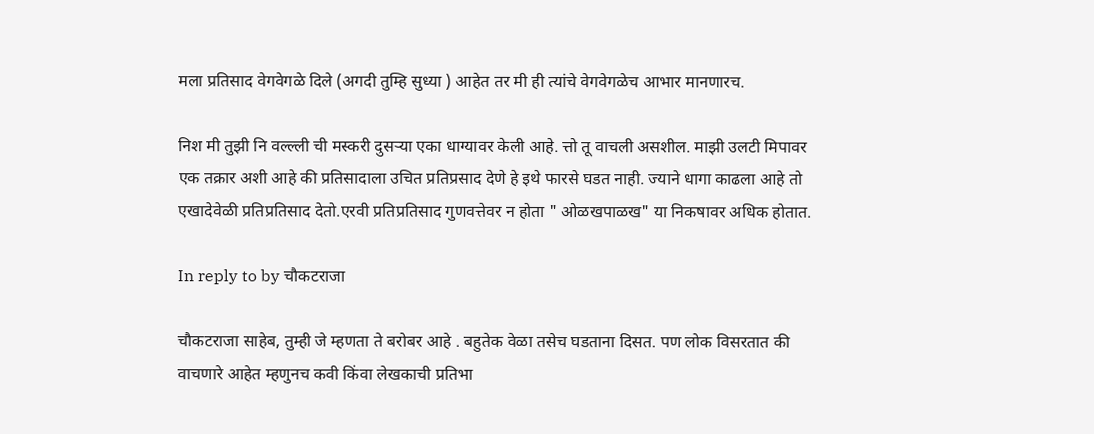मला प्रतिसाद वेगवेगळे दिले (अगदी तुम्हि सुध्या ) आहेत तर मी ही त्यांचे वेगवेगळेच आभार मानणारच.

निश मी तुझी नि वल्ल्ली ची मस्करी दुसर्‍या एका धाग्यावर केली आहे. त्तो तू वाचली असशील. माझी उलटी मिपावर एक तक्रार अशी आहे की प्रतिसादाला उचित प्रतिप्रसाद देणे हे इथे फारसे घडत नाही. ज्याने धागा काढला आहे तो एखादेवेळी प्रतिप्रतिसाद देतो.एरवी प्रतिप्रतिसाद गुणवत्तेवर न होता " ओळखपाळख" या निकषावर अधिक होतात.

In reply to by चौकटराजा

चौकटराजा साहेब, तुम्ही जे म्हणता ते बरोबर आहे . बहुतेक वेळा तसेच घडताना दिसत. पण लोक विसरतात की वाचणारे आहेत म्हणुनच कवी किंवा लेखकाची प्रतिभा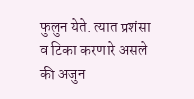फुलुन येते. त्यात प्रशंसा व टिका करणारे असले की अजुन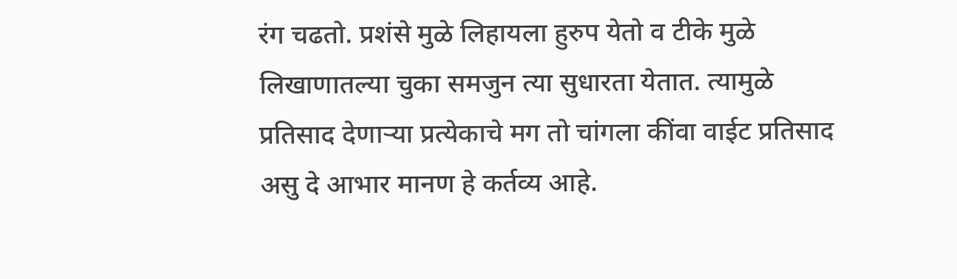रंग चढतो. प्रशंसे मुळे लिहायला हुरुप येतो व टीके मुळे लिखाणातल्या चुका समजुन त्या सुधारता येतात. त्यामुळे प्रतिसाद देणार्‍या प्रत्येकाचे मग तो चांगला कींवा वाईट प्रतिसाद असु दे आभार मानण हे कर्तव्य आहे.